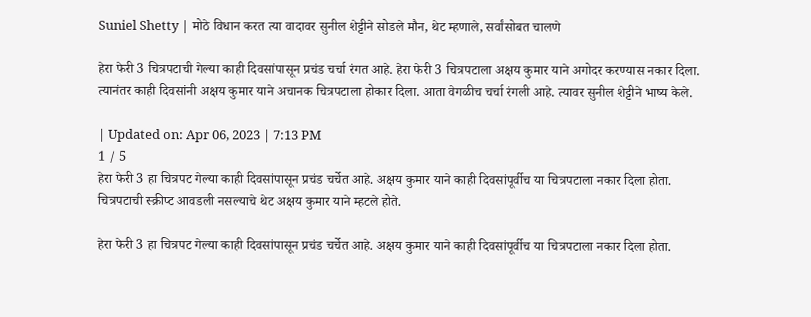Suniel Shetty | मोठे विधान करत त्या वादावर सुनील शेट्टीने सोडले मौन, थेट म्हणाले, सर्वांसोबत चालणे

हेरा फेरी 3 चित्रपटाची गेल्या काही दिवसांपासून प्रचंड चर्चा रंगत आहे. हेरा फेरी 3 चित्रपटाला अक्षय कुमार याने अगोदर करण्यास नकार दिला. त्यानंतर काही दिवसांनी अक्षय कुमार याने अचानक चित्रपटाला होकार दिला. आता वेगळीच चर्चा रंगली आहे. त्यावर सुनील शेट्टीने भाष्य केले.

| Updated on: Apr 06, 2023 | 7:13 PM
1 / 5
हेरा फेरी 3 हा चित्रपट गेल्या काही दिवसांपासून प्रचंड चर्चेत आहे. अक्षय कुमार याने काही दिवसांपूर्वीच या चित्रपटाला नकार दिला होता. चित्रपटाची स्क्रीप्ट आवडली नसल्याचे थेट अक्षय कुमार याने म्हटले होते.

हेरा फेरी 3 हा चित्रपट गेल्या काही दिवसांपासून प्रचंड चर्चेत आहे. अक्षय कुमार याने काही दिवसांपूर्वीच या चित्रपटाला नकार दिला होता.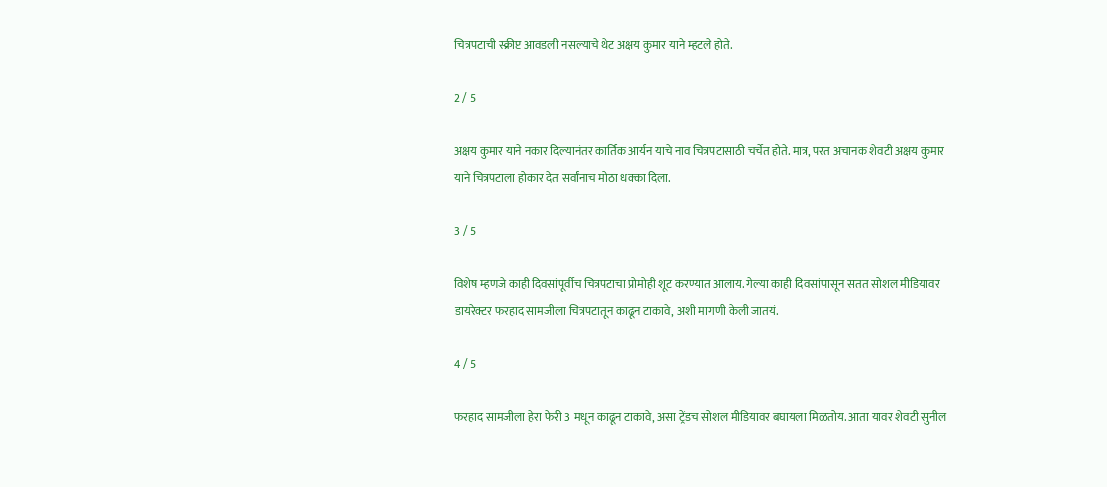चित्रपटाची स्क्रीप्ट आवडली नसल्याचे थेट अक्षय कुमार याने म्हटले होते.

2 / 5

अक्षय कुमार याने नकार दिल्यानंतर कार्तिक आर्यन याचे नाव चित्रपटासाठी चर्चेत होते. मात्र, परत अचानक शेवटी अक्षय कुमार याने चित्रपटाला होकार देत सर्वांनाच मोठा धक्का दिला.

3 / 5

विशेष म्हणजे काही दिवसांपूर्वीच चित्रपटाचा प्रोमोही शूट करण्यात आलाय. गेल्या काही दिवसांपासून सतत सोशल मीडियावर डायरेक्टर फरहाद सामजीला चित्रपटातून काढून टाकावे, अशी मागणी केली जातयं.

4 / 5

फरहाद सामजीला हेरा फेरी 3 मधून काढून टाकावे, असा ट्रेंडच सोशल मीडियावर बघायला मिळतोय. आता यावर शेवटी सुनील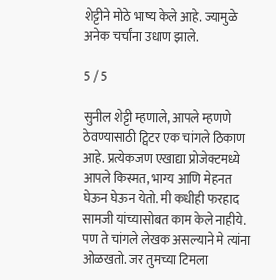शेट्टीने मोठे भाष्य केले आहे. ज्यामुळे अनेक चर्चांना उधाण झाले.

5 / 5

सुनील शेट्टी म्हणाले, आपले म्हणणे ठेवण्यासाठी ट्विटर एक चांगले ठिकाण आहे. प्रत्येकजण एखाद्या प्रोजेक्टमध्ये आपले किस्मत, भाग्य आणि मेहनत घेऊन घेऊन येतो. मी कधीही फरहाद सामजी यांच्यासोबत काम केले नाहीये. पण ते चांगले लेखक असल्याने मे त्यांना ओळखतो. जर तुमच्या टिमला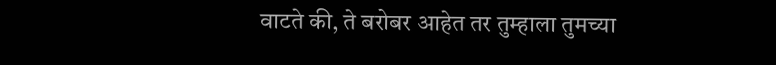वाटते की, ते बरोबर आहेत तर तुम्हाला तुमच्या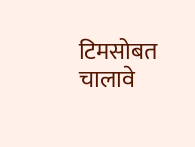टिमसोबत चालावे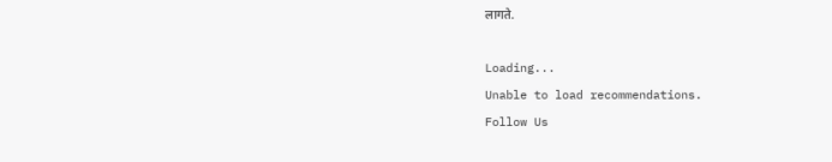लागते.

Loading...
Unable to load recommendations.
Follow Us